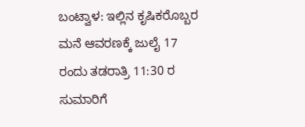ಬಂಟ್ವಾಳ: ಇಲ್ಲಿನ ಕೃಷಿಕರೊಬ್ಬರ ಮನೆ ಆವರಣಕ್ಕೆ ಜುಲೈ 17 ರಂದು ತಡರಾತ್ರಿ 11:30 ರ ಸುಮಾರಿಗೆ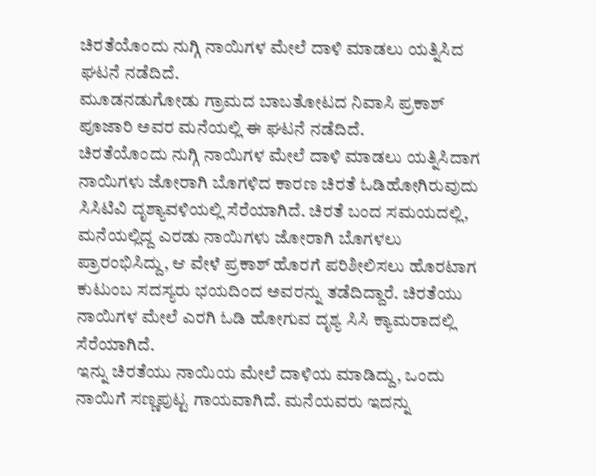ಚಿರತೆಯೊಂದು ನುಗ್ಗಿ ನಾಯಿಗಳ ಮೇಲೆ ದಾಳಿ ಮಾಡಲು ಯತ್ನಿಸಿದ ಘಟನೆ ನಡೆದಿದೆ.
ಮೂಡನಡುಗೋಡು ಗ್ರಾಮದ ಬಾಬತೋಟದ ನಿವಾಸಿ ಪ್ರಕಾಶ್ ಪೂಜಾರಿ ಅವರ ಮನೆಯಲ್ಲಿ ಈ ಘಟನೆ ನಡೆದಿದೆ.
ಚಿರತೆಯೊಂದು ನುಗ್ಗಿ ನಾಯಿಗಳ ಮೇಲೆ ದಾಳಿ ಮಾಡಲು ಯತ್ನಿಸಿದಾಗ ನಾಯಿಗಳು ಜೋರಾಗಿ ಬೊಗಳಿದ ಕಾರಣ ಚಿರತೆ ಓಡಿಹೋಗಿರುವುದು ಸಿಸಿಟಿವಿ ದೃಶ್ಯಾವಳಿಯಲ್ಲಿ ಸೆರೆಯಾಗಿದೆ. ಚಿರತೆ ಬಂದ ಸಮಯದಲ್ಲಿ, ಮನೆಯಲ್ಲಿದ್ದ ಎರಡು ನಾಯಿಗಳು ಜೋರಾಗಿ ಬೊಗಳಲು ಪ್ರಾರಂಭಿಸಿದ್ದು, ಆ ವೇಳೆ ಪ್ರಕಾಶ್ ಹೊರಗೆ ಪರಿಶೀಲಿಸಲು ಹೊರಟಾಗ ಕುಟುಂಬ ಸದಸ್ಯರು ಭಯದಿಂದ ಅವರನ್ನು ತಡೆದಿದ್ದಾರೆ. ಚಿರತೆಯು ನಾಯಿಗಳ ಮೇಲೆ ಎರಗಿ ಓಡಿ ಹೋಗುವ ದೃಶ್ಯ ಸಿಸಿ ಕ್ಯಾಮರಾದಲ್ಲಿ ಸೆರೆಯಾಗಿದೆ.
ಇನ್ನು ಚಿರತೆಯು ನಾಯಿಯ ಮೇಲೆ ದಾಳಿಯ ಮಾಡಿದ್ದು, ಒಂದು ನಾಯಿಗೆ ಸಣ್ಣಪುಟ್ಟ ಗಾಯವಾಗಿದೆ. ಮನೆಯವರು ಇದನ್ನು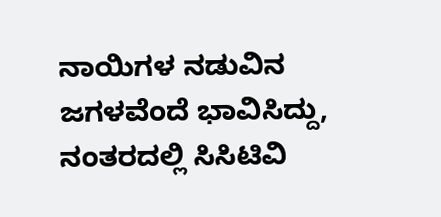ನಾಯಿಗಳ ನಡುವಿನ ಜಗಳವೆಂದೆ ಭಾವಿಸಿದ್ದು, ನಂತರದಲ್ಲಿ ಸಿಸಿಟಿವಿ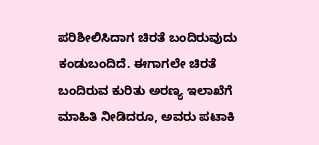ಪರಿಶೀಲಿಸಿದಾಗ ಚಿರತೆ ಬಂದಿರುವುದು ಕಂಡುಬಂದಿದೆ. ಈಗಾಗಲೇ ಚಿರತೆ ಬಂದಿರುವ ಕುರಿತು ಅರಣ್ಯ ಇಲಾಖೆಗೆ ಮಾಹಿತಿ ನೀಡಿದರೂ, ಅವರು ಪಟಾಕಿ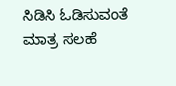ಸಿಡಿಸಿ ಓಡಿಸುವಂತೆ ಮಾತ್ರ ಸಲಹೆ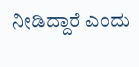ನೀಡಿದ್ದಾರೆ ಎಂದು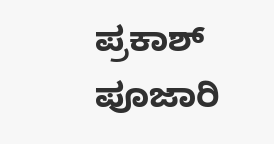ಪ್ರಕಾಶ್ ಪೂಜಾರಿ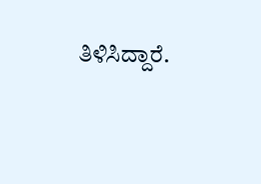ತಿಳಿಸಿದ್ದಾರೆ.